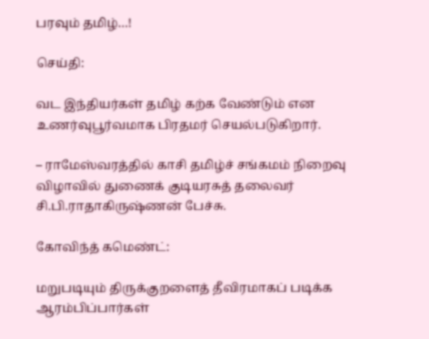பரவும் தமிழ்…!

செய்தி:

வட இந்தியர்கள் தமிழ் கற்க வேண்டும் என உணர்வுபூர்வமாக பிரதமர் செயல்படுகிறார்.

– ராமேஸ்வரத்தில் காசி தமிழ்ச் சங்கமம் நிறைவு விழாவில் துணைக் குடியரசுத் தலைவர் சி.பி.ராதாகிருஷ்ணன் பேச்சு.

கோவிந்த் கமெண்ட்:

மறுபடியும் திருக்குறளைத் தீவிரமாகப் படிக்க ஆரம்பிப்பார்கள்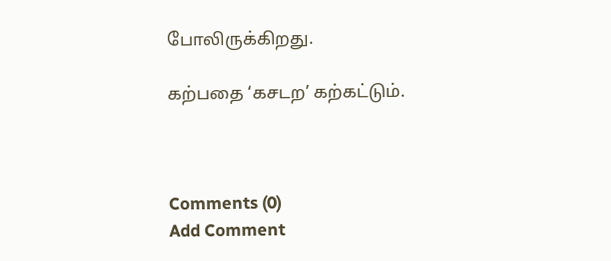போலிருக்கிறது.

கற்பதை ‘கசடற’ கற்கட்டும்.



Comments (0)
Add Comment